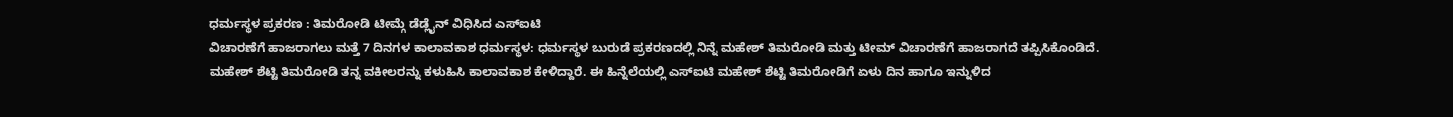ಧರ್ಮಸ್ಥಳ ಪ್ರಕರಣ : ತಿಮರೋಡಿ ಟೀಮ್ಗೆ ಡೆಡ್ಲೈನ್ ವಿಧಿಸಿದ ಎಸ್ಐಟಿ
ವಿಚಾರಣೆಗೆ ಹಾಜರಾಗಲು ಮತ್ತೆ 7 ದಿನಗಳ ಕಾಲಾವಕಾಶ ಧರ್ಮಸ್ಥಳ: ಧರ್ಮಸ್ಥಳ ಬುರುಡೆ ಪ್ರಕರಣದಲ್ಲಿ ನಿನ್ನೆ ಮಹೇಶ್ ತಿಮರೋಡಿ ಮತ್ತು ಟೀಮ್ ವಿಚಾರಣೆಗೆ ಹಾಜರಾಗದೆ ತಪ್ಪಿಸಿಕೊಂಡಿದೆ. ಮಹೇಶ್ ಶೆಟ್ಟಿ ತಿಮರೋಡಿ ತನ್ನ ವಕೀಲರನ್ನು ಕಳುಹಿಸಿ ಕಾಲಾವಕಾಶ ಕೇಳಿದ್ದಾರೆ. ಈ ಹಿನ್ನೆಲೆಯಲ್ಲಿ ಎಸ್ಐಟಿ ಮಹೇಶ್ ಶೆಟ್ಟಿ ತಿಮರೋಡಿಗೆ ಏಳು ದಿನ ಹಾಗೂ ಇನ್ನುಳಿದ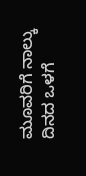ಮೂವರಿಗೆ ನಾಲ್ಕು ದಿನದ ಒಳಗೆ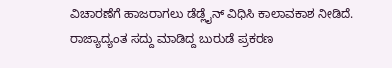ವಿಚಾರಣೆಗೆ ಹಾಜರಾಗಲು ಡೆಡ್ಲೈನ್ ವಿಧಿಸಿ ಕಾಲಾವಕಾಶ ನೀಡಿದೆ. ರಾಜ್ಯಾದ್ಯಂತ ಸದ್ದು ಮಾಡಿದ್ದ ಬುರುಡೆ ಪ್ರಕರಣ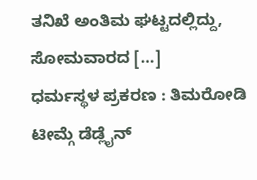ತನಿಖೆ ಅಂತಿಮ ಘಟ್ಟದಲ್ಲಿದ್ದು, ಸೋಮವಾರದ […]
ಧರ್ಮಸ್ಥಳ ಪ್ರಕರಣ : ತಿಮರೋಡಿ ಟೀಮ್ಗೆ ಡೆಡ್ಲೈನ್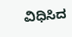ವಿಧಿಸಿದ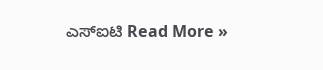ಎಸ್ಐಟಿ Read More »